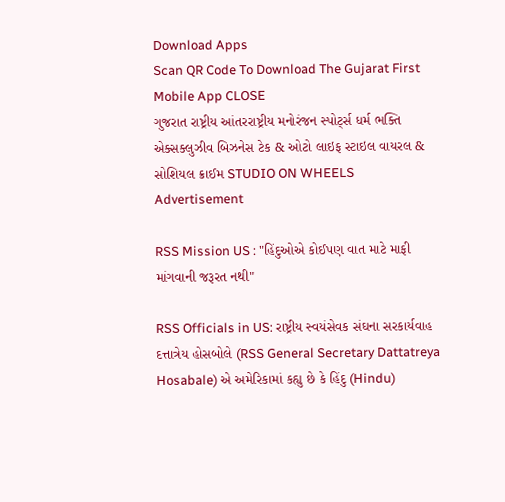Download Apps
Scan QR Code To Download The Gujarat First Mobile App CLOSE
ગુજરાત રાષ્ટ્રીય આંતરરાષ્ટ્રીય મનોરંજન સ્પોર્ટ્સ ધર્મ ભક્તિ એક્સક્લુઝીવ બિઝનેસ ટેક & ઓટો લાઇફ સ્ટાઇલ વાયરલ & સોશિયલ ક્રાઈમ STUDIO ON WHEELS
Advertisement

RSS Mission US : "હિંદુઓએ કોઈપણ વાત માટે માફી માંગવાની જરૂરત નથી"

RSS Officials in US: રાષ્ટ્રીય સ્વયંસેવક સંઘના સરકાર્યવાહ દત્તાત્રેય હોસબોલે (RSS General Secretary Dattatreya Hosabale) એ અમેરિકામાં કહ્યુ છે કે હિંદુ (Hindu)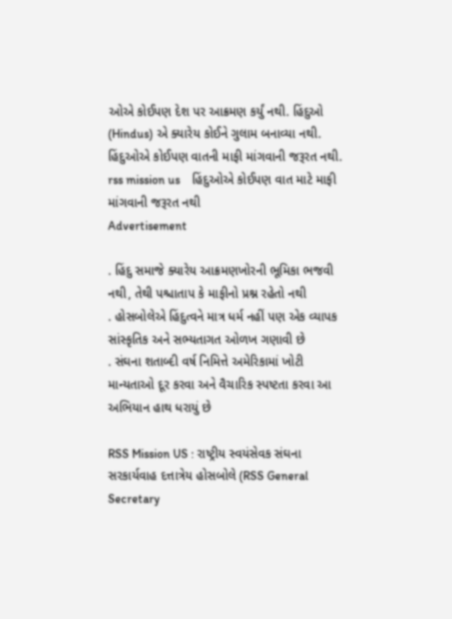ઓએ કોઈપણ દેશ પર આક્રમણ કર્યું નથી. હિંદુઓ (Hindus) એ ક્યારેય કોઈને ગુલામ બનાવ્યા નથી. હિંદુઓએ કોઈપણ વાતની માફી માંગવાની જરૂરત નથી.
rss mission us    હિંદુઓએ કોઈપણ વાત માટે માફી માંગવાની જરૂરત નથી
Advertisement

. હિંદુ સમાજે ક્યારેય આક્રમણખોરની ભૂમિકા ભજવી નથી, તેથી પશ્ચાતાપ કે માફીનો પ્રશ્ન રહેતો નથી
. હોસબોલેએ હિંદુત્વને માત્ર ધર્મ નહીં પણ એક વ્યાપક સાંસ્કૃતિક અને સભ્યતાગત ઓળખ ગણાવી છે
. સંઘના શતાબ્દી વર્ષ નિમિત્તે અમેરિકામાં ખોટી માન્યતાઓ દૂર કરવા અને વૈચારિક સ્પષ્ટતા કરવા આ અભિયાન હાથ ધરાયું છે

RSS Mission US : રાષ્ટ્રીય સ્વયંસેવક સંઘના સરકાર્યવાહ દત્તાત્રેય હોસબોલે (RSS General Secretary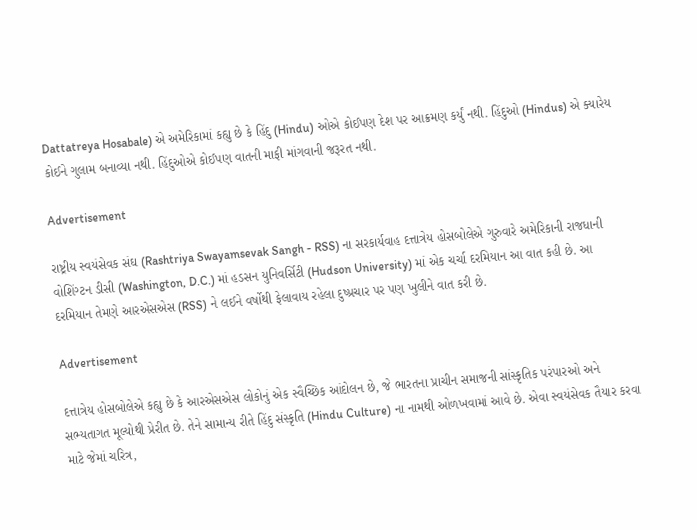Dattatreya Hosabale) એ અમેરિકામાં કહ્યુ છે કે હિંદુ (Hindu) ઓએ કોઈપણ દેશ પર આક્રમણ કર્યું નથી. હિંદુઓ (Hindus) એ ક્યારેય કોઈને ગુલામ બનાવ્યા નથી. હિંદુઓએ કોઈપણ વાતની માફી માંગવાની જરૂરત નથી.

Advertisement

રાષ્ટ્રીય સ્વયંસેવક સંઘ (Rashtriya Swayamsevak Sangh - RSS) ના સરકાર્યવાહ દત્તાત્રેય હોસબોલેએ ગુરુવારે અમેરિકાની રાજધાની વોશિંગ્ટન ડીસી (Washington, D.C.) માં હડસન યુનિવર્સિટી (Hudson University) માં એક ચર્ચા દરમિયાન આ વાત કહી છે. આ દરમિયાન તેમણે આરએસએસ (RSS) ને લઈને વર્ષોથી ફેલાવાય રહેલા દુષ્પ્રચાર પર પણ ખુલીને વાત કરી છે.

Advertisement

દત્તાત્રેય હોસબોલેએ કહ્યુ છે કે આરએસએસ લોકોનું એક સ્વૈચ્છિક આંદોલન છે, જે ભારતના પ્રાચીન સમાજની સાંસ્કૃતિક પરંપારઓ અને સભ્યતાગત મૂલ્યોથી પ્રેરીત છે. તેને સામાન્ય રીતે હિંદુ સંસ્કૃતિ (Hindu Culture) ના નામથી ઓળખવામાં આવે છે. એવા સ્વયંસેવક તૈયાર કરવા માટે જેમાં ચરિત્ર,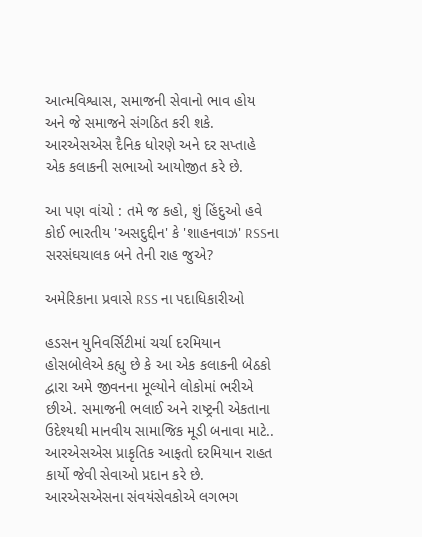આત્મવિશ્વાસ, સમાજની સેવાનો ભાવ હોય અને જે સમાજને સંગઠિત કરી શકે. આરએસએસ દૈનિક ધોરણે અને દર સપ્તાહે એક કલાકની સભાઓ આયોજીત કરે છે.

આ પણ વાંચો : તમે જ કહો, શું હિંદુઓ હવે કોઈ ભારતીય 'અસદુદ્દીન' કે 'શાહનવાઝ' RSSના સરસંઘચાલક બને તેની રાહ જુએ?

અમેરિકાના પ્રવાસે RSS ના પદાધિકારીઓ

હડસન યુનિવર્સિટીમાં ચર્ચા દરમિયાન હોસબોલેએ કહ્યુ છે કે આ એક કલાકની બેઠકો દ્વારા અમે જીવનના મૂલ્યોને લોકોમાં ભરીએ છીએ. સમાજની ભલાઈ અને રાષ્ટ્રની એકતાના ઉદેશ્યથી માનવીય સામાજિક મૂડી બનાવા માટે.. આરએસએસ પ્રાકૃતિક આફતો દરમિયાન રાહત કાર્યો જેવી સેવાઓ પ્રદાન કરે છે. આરએસએસના સંવયંસેવકોએ લગભગ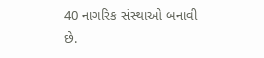40 નાગરિક સંસ્થાઓ બનાવી છે.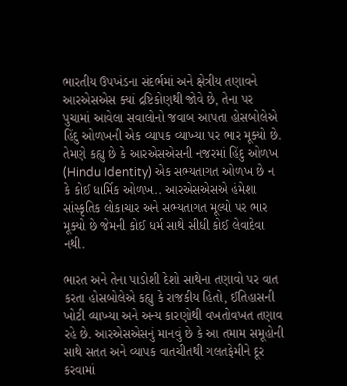ભારતીય ઉપખંડના સંદર્ભમાં અને ક્ષેત્રીય તણાવને આરએસએસ ક્યાં દ્રષ્ટિકોણથી જોવે છે, તેના પર પુચામાં આવેલા સવાલોનો જવાબ આપતા હોસબોલેએ હિંદુ ઓળખની એક વ્યાપક વ્યાખ્યા પર ભાર મૂક્યો છે. તેમણે કહ્યુ છે કે આરએસએસની નજરમાં હિંદુ ઓળખ (Hindu Identity) એક સભ્યતાગત ઓળખ છે ન કે કોઈ ધાર્મિક ઓળખ.. આરએસએસએ હંમેશા સાંસ્કૃતિક લોકાચાર અને સભ્યતાગત મૂલ્યો પર ભાર મૂક્યો છે જેમની કોઈ ધર્મ સાથે સીધી કોઈ લેવાદેવા નથી.

ભારત અને તેના પાડોશી દેશો સાથેના તણાવો પર વાત કરતા હોસબોલેએ કહ્યુ કે રાજકીય હિતો, ઈતિહાસની ખોટી વ્યાખ્યા અને અન્ય કારણોથી વખતોવખત તણાવ રહે છે. આરએસએસનું માનવું છે કે આ તમામ સમૂહોની સાથે સતત અને વ્યાપક વાતચીતથી ગલતફેમીને દૂર કરવામાં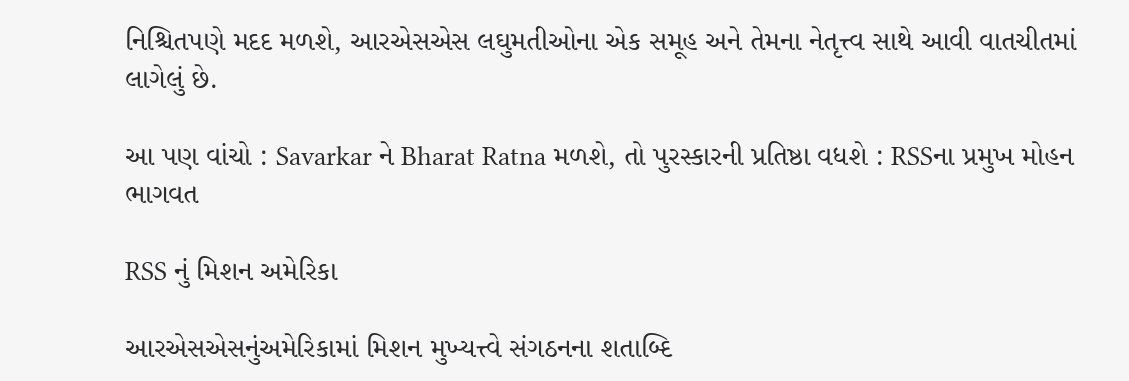નિશ્ચિતપણે મદદ મળશે, આરએસએસ લઘુમતીઓના એક સમૂહ અને તેમના નેતૃત્ત્વ સાથે આવી વાતચીતમાં લાગેલું છે.

આ પણ વાંચો : Savarkar ને Bharat Ratna મળશે, તો પુરસ્કારની પ્રતિષ્ઠા વધશે : RSSના પ્રમુખ મોહન ભાગવત

RSS નું મિશન અમેરિકા

આરએસએસનુંઅમેરિકામાં મિશન મુખ્યત્ત્વે સંગઠનના શતાબ્દિ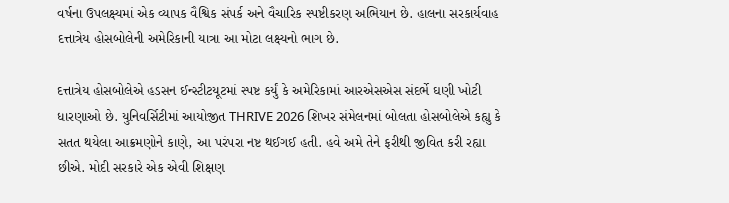વર્ષના ઉપલક્ષ્યમાં એક વ્યાપક વૈશ્વિક સંપર્ક અને વૈચારિક સ્પષ્ટીકરણ અભિયાન છે. હાલના સરકાર્યવાહ દત્તાત્રેય હોસબોલેની અમેરિકાની યાત્રા આ મોટા લક્ષ્યનો ભાગ છે.

દત્તાત્રેય હોસબોલેએ હડસન ઈન્સ્ટીટયૂટમાં સ્પષ્ટ કર્યું કે અમેરિકામાં આરએસએસ સંદર્ભે ઘણી ખોટી ધારણાઓ છે. યુનિવર્સિટીમાં આયોજીત THRIVE 2026 શિખર સંમેલનમાં બોલતા હોસબોલેએ કહ્યુ કે સતત થયેલા આક્રમણોને કાણે, આ પરંપરા નષ્ટ થઈગઈ હતી. હવે અમે તેને ફરીથી જીવિત કરી રહ્યા છીએ. મોદી સરકારે એક એવી શિક્ષણ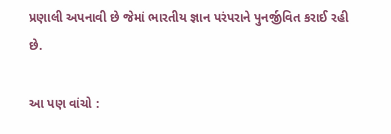પ્રણાલી અપનાવી છે જેમાં ભારતીય જ્ઞાન પરંપરાને પુનર્જીવિત કરાઈ રહી છે.

આ પણ વાંચો :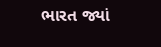ભારત જ્યાં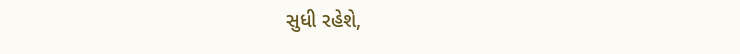સુધી રહેશે,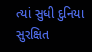ત્યાં સુધી દુનિયા સુરક્ષિત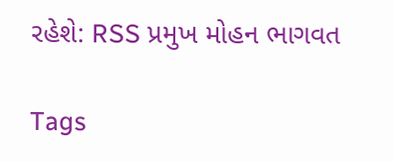રહેશે: RSS પ્રમુખ મોહન ભાગવત

Tags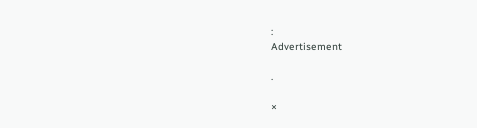:
Advertisement

.

×